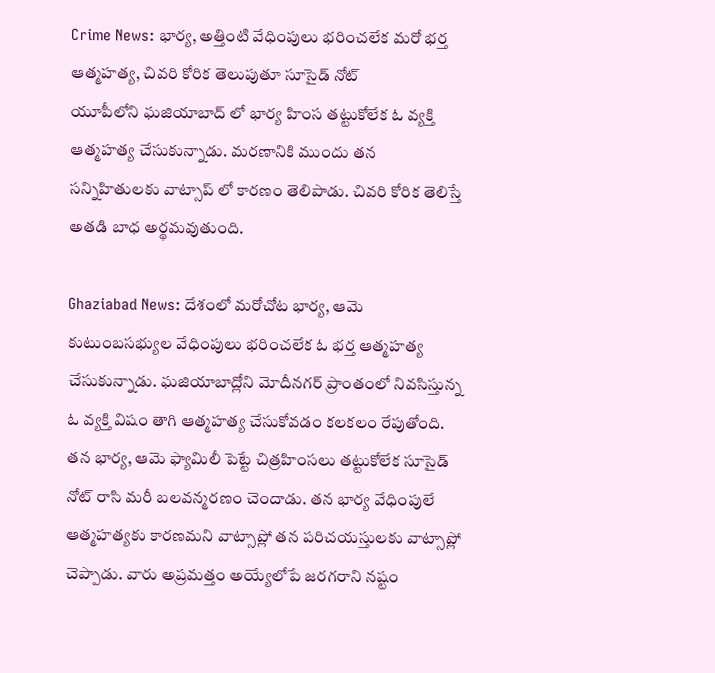Crime News: భార్య, అత్తింటి వేధింపులు భరించలేక మరో భర్త ఆత్మహత్య, చివరి కోరిక తెలుపుతూ సూసైడ్ నోట్
యూపీలోని ఘజియాబాద్ లో భార్య హింస తట్టుకోలేక ఓ వ్యక్తి ఆత్మహత్య చేసుకున్నాడు. మరణానికి ముందు తన సన్నిహితులకు వాట్సాప్ లో కారణం తెలిపాడు. చివరి కోరిక తెలిస్తే అతడి బాధ అర్థమవుతుంది.

Ghaziabad News: దేశంలో మరోచోట భార్య, ఆమె కుటుంబసభ్యుల వేధింపులు భరించలేక ఓ భర్త ఆత్మహత్య చేసుకున్నాడు. ఘజియాబాద్లోని మోదీనగర్ ప్రాంతంలో నివసిస్తున్న ఓ వ్యక్తి విషం తాగి ఆత్మహత్య చేసుకోవడం కలకలం రేపుతోంది. తన భార్య, ఆమె ఫ్యామిలీ పెట్టే చిత్రహింసలు తట్టుకోలేక సూసైడ్ నోట్ రాసి మరీ బలవన్మరణం చెందాడు. తన భార్య వేధింపులే ఆత్మహత్యకు కారణమని వాట్సాప్లో తన పరిచయస్తులకు వాట్సాప్లో చెప్పాడు. వారు అప్రమత్తం అయ్యేలోపే జరగరాని నష్టం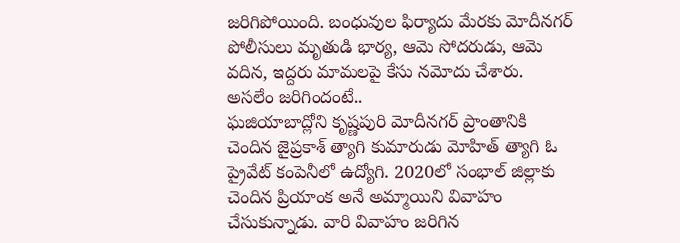జరిగిపోయింది. బంధువుల ఫిర్యాదు మేరకు మోదీనగర్ పోలీసులు మృతుడి భార్య, ఆమె సోదరుడు, ఆమె వదిన, ఇద్దరు మామలపై కేసు నమోదు చేశారు.
అసలేం జరిగిందంటే..
ఘజియాబాద్లోని కృష్ణపురి మోదీనగర్ ప్రాంతానికి చెందిన జైప్రకాశ్ త్యాగి కుమారుడు మోహిత్ త్యాగి ఓ ప్రైవేట్ కంపెనీలో ఉద్యోగి. 2020లో సంభాల్ జిల్లాకు చెందిన ప్రియాంక అనే అమ్మాయిని వివాహం చేసుకున్నాడు. వారి వివాహం జరిగిన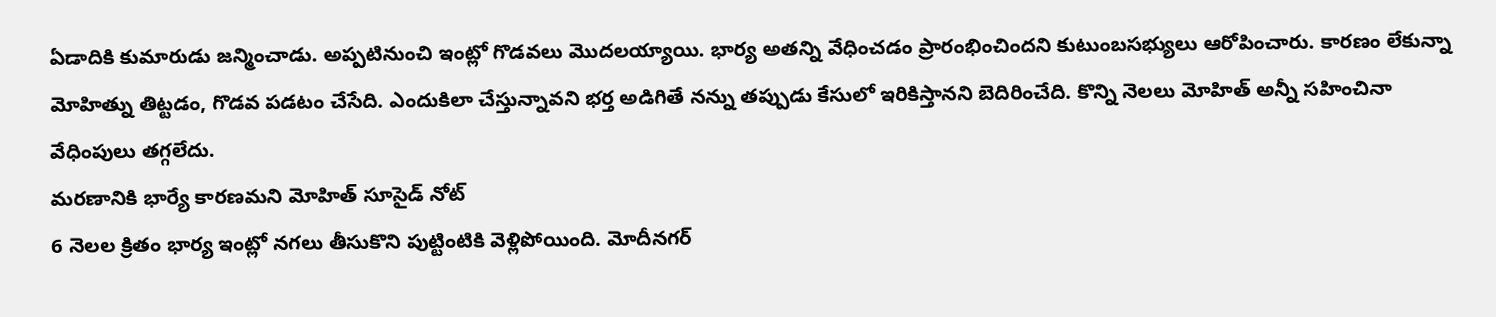ఏడాదికి కుమారుడు జన్మించాడు. అప్పటినుంచి ఇంట్లో గొడవలు మొదలయ్యాయి. భార్య అతన్ని వేధించడం ప్రారంభించిందని కుటుంబసభ్యులు ఆరోపించారు. కారణం లేకున్నా మోహిత్ను తిట్టడం, గొడవ పడటం చేసేది. ఎందుకిలా చేస్తున్నావని భర్త అడిగితే నన్ను తప్పుడు కేసులో ఇరికిస్తానని బెదిరించేది. కొన్ని నెలలు మోహిత్ అన్నీ సహించినా వేధింపులు తగ్గలేదు.
మరణానికి భార్యే కారణమని మోహిత్ సూసైడ్ నోట్
6 నెలల క్రితం భార్య ఇంట్లో నగలు తీసుకొని పుట్టింటికి వెళ్లిపోయింది. మోదీనగర్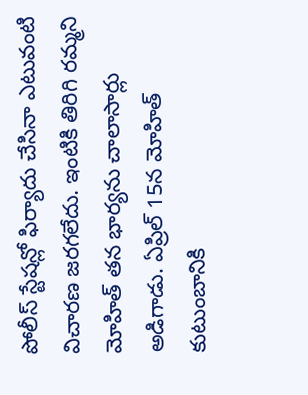పోలీస్ స్టేషన్లో ఫిర్యాదు చేసినా ఎటువంటి విచారణ జరగలేదు. ఇంటికి తిరిగి రమ్మని మోహిత్ తన భార్యను చాలాసార్లు అడిగాడు. ఏప్రిల్ 15న మోహిత్ కుటుంబానికి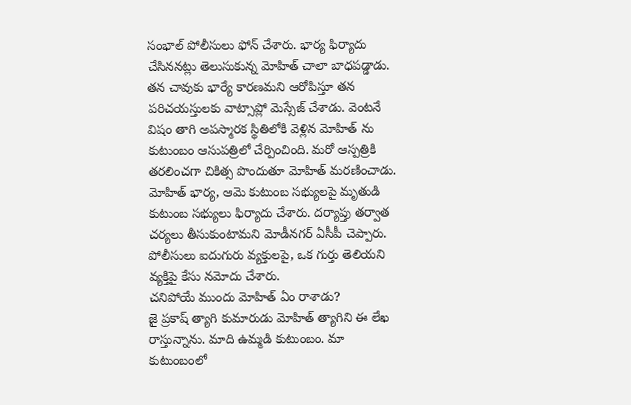సంభాల్ పోలీసులు ఫోన్ చేశారు. భార్య ఫిర్యాదు చేసిననట్లు తెలుసుకున్న మోహిత్ చాలా బాధపడ్డాడు. తన చావుకు భార్యే కారణమని ఆరోపిస్తూ తన పరిచయస్తులకు వాట్సాప్లో మెస్సేజ్ చేశాడు. వెంటనే విషం తాగి అపస్మారక స్థితిలోకి వెళ్లిన మోహిత్ ను కుటుంబం ఆసుపత్రిలో చేర్పించింది. మరో ఆస్పత్రికి తరలించగా చికిత్స పొందుతూ మోహిత్ మరణించాడు.
మోహిత్ భార్య, ఆమె కుటుంబ సభ్యులపై మృతుడి కుటుంబ సభ్యులు ఫిర్యాదు చేశారు. దర్యాప్తు తర్వాత చర్యలు తీసుకుంటామని మోడీనగర్ ఏసీపీ చెప్పారు. పోలీసులు ఐదుగురు వ్యక్తులపై, ఒక గుర్తు తెలియని వ్యక్తిపై కేసు నమోదు చేశారు.
చనిపోయే ముందు మోహిత్ ఏం రాశాడు?
జై ప్రకాష్ త్యాగి కుమారుడు మోహిత్ త్యాగిని ఈ లేఖ రాస్తున్నాను. మాది ఉమ్మడి కుటుంబం. మా కుటుంబంలో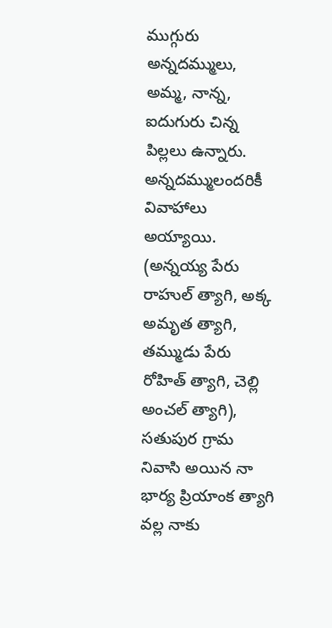ముగ్గురు అన్నదమ్ములు, అమ్మ, నాన్న, ఐదుగురు చిన్న పిల్లలు ఉన్నారు. అన్నదమ్ములందరికీ వివాహాలు అయ్యాయి. (అన్నయ్య పేరు రాహుల్ త్యాగి, అక్క అమృత త్యాగి, తమ్ముడు పేరు రోహిత్ త్యాగి, చెల్లి అంచల్ త్యాగి), సతుపుర గ్రామ నివాసి అయిన నా భార్య ప్రియాంక త్యాగి వల్ల నాకు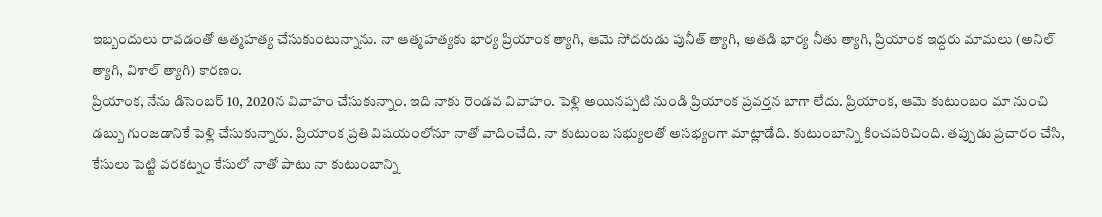ఇబ్బందులు రావడంతో ఆత్మహత్య చేసుకుంటున్నాను. నా ఆత్మహత్యకు భార్య ప్రియాంక త్యాగి, ఆమె సోదరుడు పునీత్ త్యాగి, అతడి భార్య నీతు త్యాగి, ప్రియాంక ఇద్దరు మామలు (అనిల్ త్యాగి, విశాల్ త్యాగి) కారణం.
ప్రియాంక, నేను డిసెంబర్ 10, 2020న వివాహం చేసుకున్నాం. ఇది నాకు రెండవ వివాహం. పెళ్లి అయినప్పటి నుండి ప్రియాంక ప్రవర్తన బాగా లేదు. ప్రియాంక, ఆమె కుటుంబం మా నుంచి డబ్బు గుంజడానికే పెళ్లి చేసుకున్నారు. ప్రియాంక ప్రతి విషయంలోనూ నాతో వాదించేది. నా కుటుంబ సభ్యులతో అసభ్యంగా మాట్లాడేది. కుటుంబాన్ని కించపరిచింది. తప్పుడు ప్రచారం చేసి, కేసులు పెట్టి వరకట్నం కేసులో నాతో పాటు నా కుటుంబాన్ని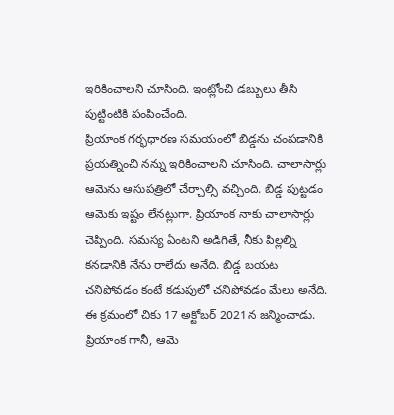ఇరికించాలని చూసింది. ఇంట్లోంచి డబ్బులు తీసి పుట్టింటికి పంపించేంది.
ప్రియాంక గర్భధారణ సమయంలో బిడ్డను చంపడానికి ప్రయత్నించి నన్ను ఇరికించాలని చూసింది. చాలాసార్లు ఆమెను ఆసుపత్రిలో చేర్చాల్సి వచ్చింది. బిడ్డ పుట్టడం ఆమెకు ఇష్టం లేనట్లుగా. ప్రియాంక నాకు చాలాసార్లు చెప్పింది. సమస్య ఏంటని అడిగితే, నీకు పిల్లల్ని కనడానికి నేను రాలేదు అనేది. బిడ్డ బయట చనిపోవడం కంటే కడుపులో చనిపోవడం మేలు అనేది. ఈ క్రమంలో చికు 17 అక్టోబర్ 2021న జన్మించాడు. ప్రియాంక గానీ, ఆమె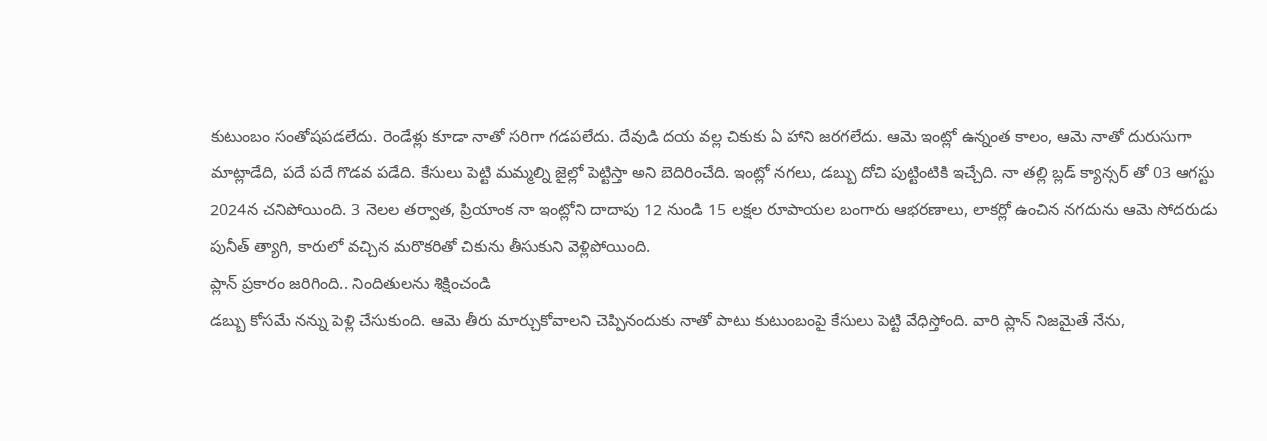కుటుంబం సంతోషపడలేదు. రెండేళ్లు కూడా నాతో సరిగా గడపలేదు. దేవుడి దయ వల్ల చికుకు ఏ హాని జరగలేదు. ఆమె ఇంట్లో ఉన్నంత కాలం, ఆమె నాతో దురుసుగా మాట్లాడేది, పదే పదే గొడవ పడేది. కేసులు పెట్టి మమ్మల్ని జైల్లో పెట్టిస్తా అని బెదిరించేది. ఇంట్లో నగలు, డబ్బు దోచి పుట్టింటికి ఇచ్చేది. నా తల్లి బ్లడ్ క్యాన్సర్ తో 03 ఆగస్టు 2024న చనిపోయింది. 3 నెలల తర్వాత, ప్రియాంక నా ఇంట్లోని దాదాపు 12 నుండి 15 లక్షల రూపాయల బంగారు ఆభరణాలు, లాకర్లో ఉంచిన నగదును ఆమె సోదరుడు పునీత్ త్యాగి, కారులో వచ్చిన మరొకరితో చికును తీసుకుని వెళ్లిపోయింది.
ప్లాన్ ప్రకారం జరిగింది.. నిందితులను శిక్షించండి
డబ్బు కోసమే నన్ను పెళ్లి చేసుకుంది. ఆమె తీరు మార్చుకోవాలని చెప్పినందుకు నాతో పాటు కుటుంబంపై కేసులు పెట్టి వేధిస్తోంది. వారి ప్లాన్ నిజమైతే నేను,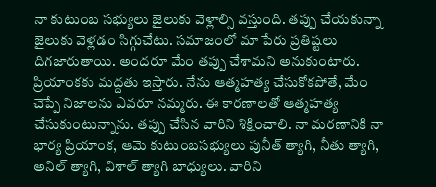నా కుటుంబ సభ్యులు జైలుకు వెళ్లాల్సి వస్తుంది. తప్పు చేయకున్నా జైలుకు వెళ్లడం సిగ్గుచేటు. సమాజంలో మా పేరు ప్రతిష్టలు దిగజారుతాయి. అందరూ మేం తప్పు చేశామని అనుకుంటారు. ప్రియాంకకు మద్దతు ఇస్తారు. నేను ఆత్మహత్య చేసుకోకపోతే, మేం చెప్పే నిజాలను ఎవరూ నమ్మరు. ఈ కారణాలతో ఆత్మహత్య చేసుకుంటున్నాను. తప్పు చేసిన వారిని శిక్షించాలి. నా మరణానికి నా భార్య ప్రియాంక, ఆమె కుటుంబసభ్యులు పునీత్ త్యాగి, నీతు త్యాగి, అనిల్ త్యాగి, విశాల్ త్యాగి బాధ్యులు. వారిని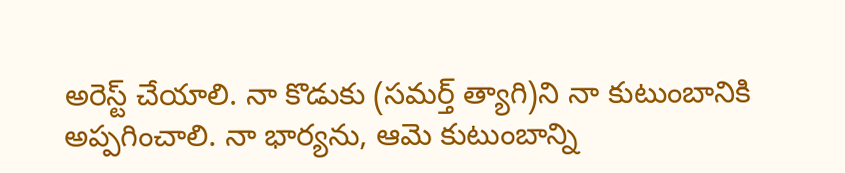అరెస్ట్ చేయాలి. నా కొడుకు (సమర్త్ త్యాగి)ని నా కుటుంబానికి అప్పగించాలి. నా భార్యను, ఆమె కుటుంబాన్ని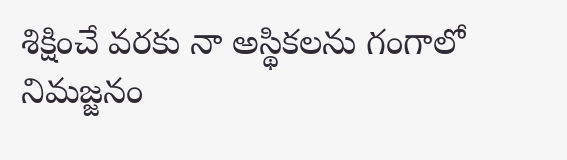శిక్షించే వరకు నా అస్థికలను గంగాలో నిమజ్జనం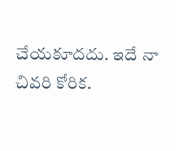చేయకూదదు. ఇదే నా చివరి కోరిక.